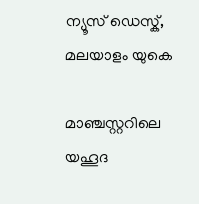ന്യൂസ് ഡെസ്ക്, മലയാളം യുകെ

മാഞ്ചസ്റ്ററിലെ യഹൂദ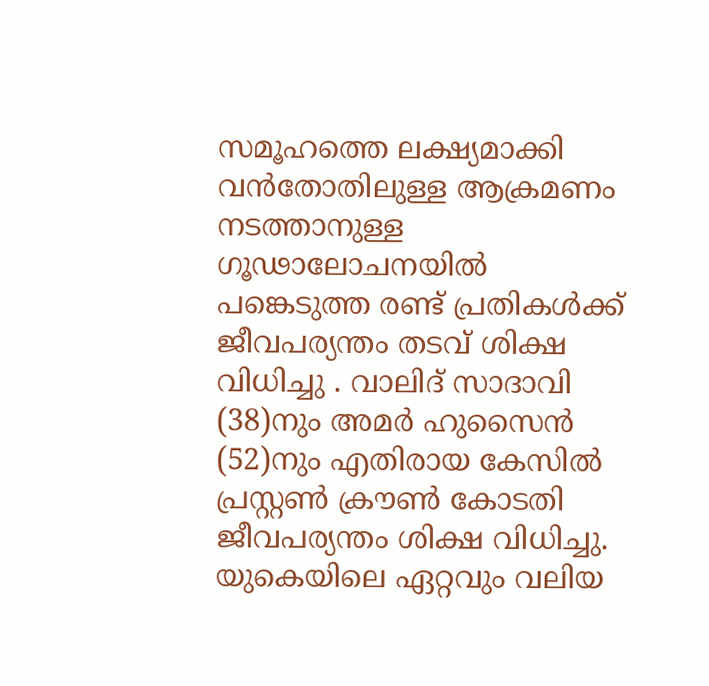സമൂഹത്തെ ലക്ഷ്യമാക്കി വൻതോതിലുള്ള ആക്രമണം നടത്താനുള്ള ഗൂഢാലോചനയിൽ പങ്കെടുത്ത രണ്ട് പ്രതികൾക്ക് ജീവപര്യന്തം തടവ് ശിക്ഷ വിധിച്ചു . വാലിദ് സാദാവി (38)നും അമർ ഹുസൈൻ (52)നും എതിരായ കേസിൽ പ്രസ്റ്റൺ ക്രൗൺ കോടതി ജീവപര്യന്തം ശിക്ഷ വിധിച്ചു. യുകെയിലെ ഏറ്റവും വലിയ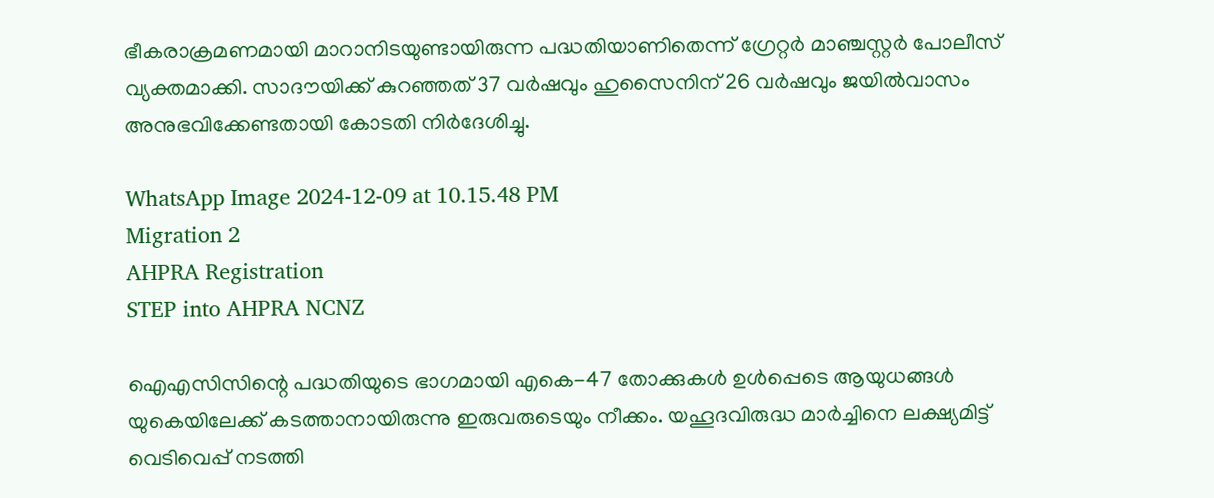ഭീകരാക്രമണമായി മാറാനിടയുണ്ടായിരുന്ന പദ്ധതിയാണിതെന്ന് ഗ്രേറ്റർ മാഞ്ചസ്റ്റർ പോലീസ് വ്യക്തമാക്കി. സാദൗയിക്ക് കുറഞ്ഞത് 37 വർഷവും ഹുസൈനിന് 26 വർഷവും ജയിൽവാസം അനുഭവിക്കേണ്ടതായി കോടതി നിർദേശിച്ചു.

WhatsApp Image 2024-12-09 at 10.15.48 PM
Migration 2
AHPRA Registration
STEP into AHPRA NCNZ

ഐഎസിസിന്റെ പദ്ധതിയുടെ ഭാഗമായി എകെ-47 തോക്കുകൾ ഉൾപ്പെടെ ആയുധങ്ങൾ യുകെയിലേക്ക് കടത്താനായിരുന്നു ഇരുവരുടെയും നീക്കം. യഹൂദവിരുദ്ധ മാർച്ചിനെ ലക്ഷ്യമിട്ട് വെടിവെപ്പ് നടത്തി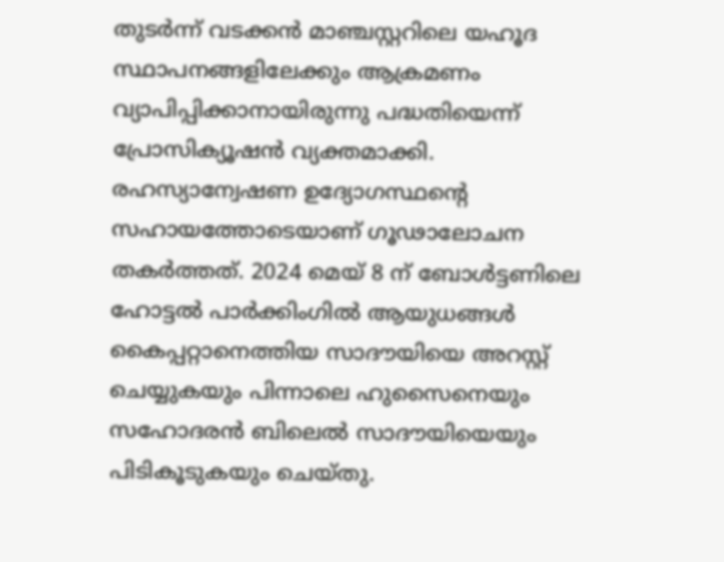തുടർന്ന് വടക്കൻ മാഞ്ചസ്റ്ററിലെ യഹൂദ സ്ഥാപനങ്ങളിലേക്കും ആക്രമണം വ്യാപിപ്പിക്കാനായിരുന്നു പദ്ധതിയെന്ന് പ്രോസിക്യൂഷൻ വ്യക്തമാക്കി. രഹസ്യാന്വേഷണ ഉദ്യോഗസ്ഥന്റെ സഹായത്തോടെയാണ് ഗൂഢാലോചന തകർത്തത്. 2024 മെയ് 8 ന് ബോൾട്ടണിലെ ഹോട്ടൽ പാർക്കിംഗിൽ ആയുധങ്ങൾ കൈപ്പറ്റാനെത്തിയ സാദൗയിയെ അറസ്റ്റ് ചെയ്യുകയും പിന്നാലെ ഹുസൈനെയും സഹോദരൻ ബിലെൽ സാദൗയിയെയും പിടികൂടുകയും ചെയ്തു.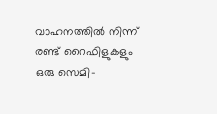വാഹനത്തിൽ നിന്ന് രണ്ട് റൈഫിളുകളും ഒരു സെമി-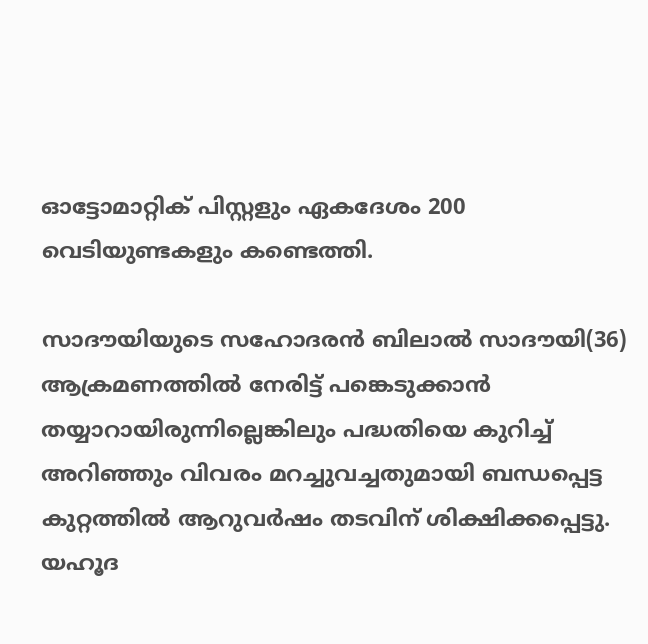ഓട്ടോമാറ്റിക് പിസ്റ്റളും ഏകദേശം 200 വെടിയുണ്ടകളും കണ്ടെത്തി.

സാദൗയിയുടെ സഹോദരൻ ബിലാൽ സാദൗയി(36) ആക്രമണത്തിൽ നേരിട്ട് പങ്കെടുക്കാൻ തയ്യാറായിരുന്നില്ലെങ്കിലും പദ്ധതിയെ കുറിച്ച് അറിഞ്ഞും വിവരം മറച്ചുവച്ചതുമായി ബന്ധപ്പെട്ട കുറ്റത്തിൽ ആറുവർഷം തടവിന് ശിക്ഷിക്കപ്പെട്ടു. യഹൂദ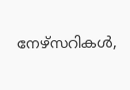നേഴ്‌സറികൾ,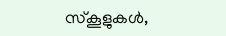സ്കൂളുകൾ,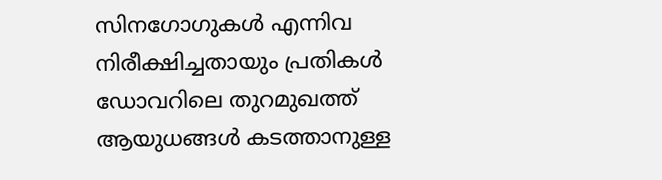സിനഗോഗുകൾ എന്നിവ നിരീക്ഷിച്ചതായും പ്രതികൾ ഡോവറിലെ തുറമുഖത്ത് ആയുധങ്ങൾ കടത്താനുള്ള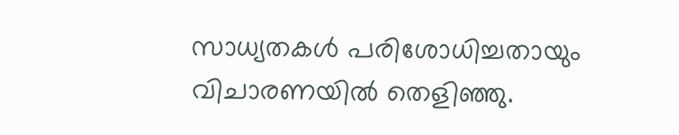സാധ്യതകൾ പരിശോധിച്ചതായും വിചാരണയിൽ തെളിഞ്ഞു.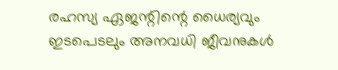രഹസ്യ ഏജന്റിന്റെ ധൈര്യവും ഇടപെടലും അനവധി ജീവനുകൾ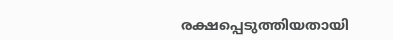രക്ഷപ്പെടുത്തിയതായി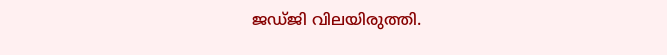ജഡ്ജി വിലയിരുത്തി.